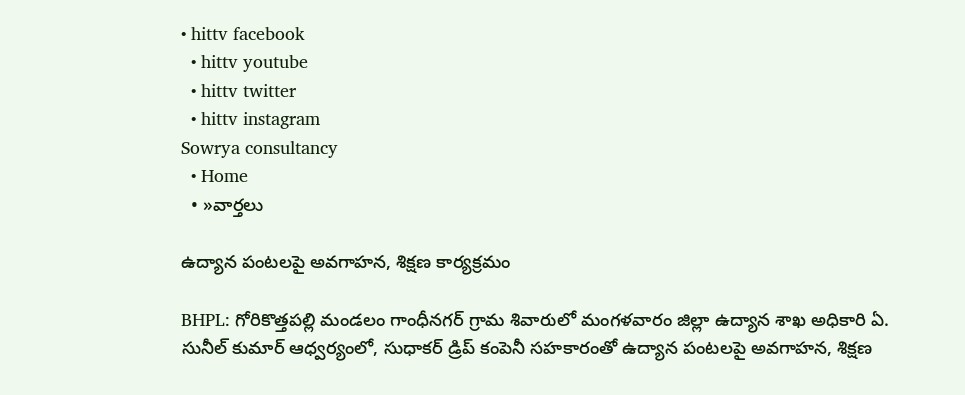• hittv facebook
  • hittv youtube
  • hittv twitter
  • hittv instagram
Sowrya consultancy
  • Home
  • »వార్తలు

ఉద్యాన పంటలపై అవగాహన, శిక్షణ కార్యక్రమం

BHPL: గోరికొత్తపల్లి మండలం గాంధీనగర్ గ్రామ శివారులో మంగళవారం జిల్లా ఉద్యాన శాఖ అధికారి ఏ. సునీల్ కుమార్ ఆధ్వర్యంలో, సుధాకర్ డ్రిప్ కంపెనీ సహకారంతో ఉద్యాన పంటలపై అవగాహన, శిక్షణ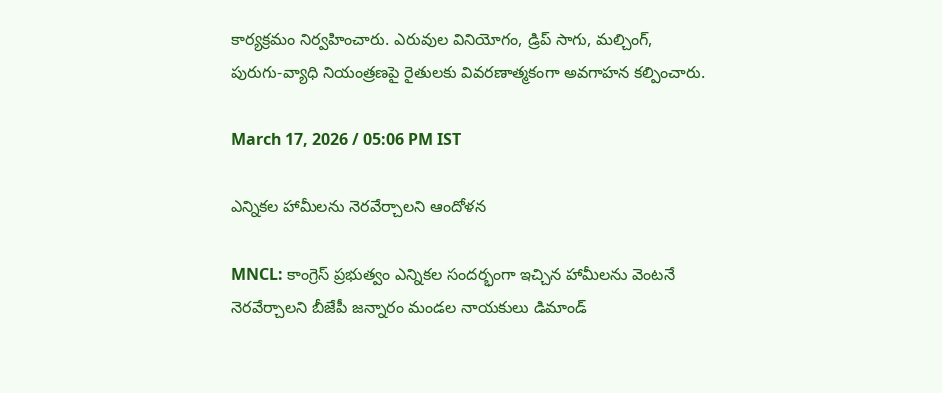కార్యక్రమం నిర్వహించారు. ఎరువుల వినియోగం, డ్రిప్ సాగు, మల్చింగ్, పురుగు-వ్యాధి నియంత్రణపై రైతులకు వివరణాత్మకంగా అవగాహన కల్పించారు.

March 17, 2026 / 05:06 PM IST

ఎన్నికల హామీలను నెరవేర్చాలని ఆందోళన

MNCL: కాంగ్రెస్ ప్రభుత్వం ఎన్నికల సందర్భంగా ఇచ్చిన హామీలను వెంటనే నెరవేర్చాలని బీజేపీ జన్నారం మండల నాయకులు డిమాండ్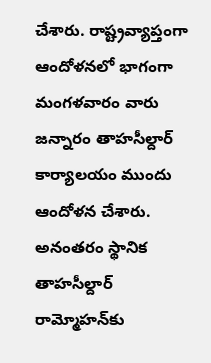చేశారు. రాష్ట్రవ్యాప్తంగా ఆందోళనలో భాగంగా మంగళవారం వారు జన్నారం తాహసీల్దార్ కార్యాలయం ముందు ఆందోళన చేశారు. అనంతరం స్థానిక తాహసీల్దార్ రామ్మోహన్‌కు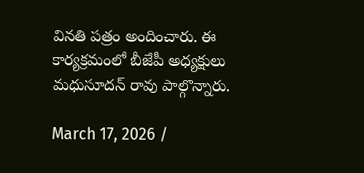వినతి పత్రం అందించారు. ఈ కార్యక్రమంలో బీజేపీ అధ్యక్షులు మధుసూదన్ రావు పాల్గొన్నారు.

March 17, 2026 /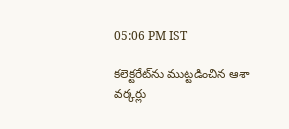05:06 PM IST

కలెక్టరేట్‌ను ముట్టడించిన ఆశా వర్కర్లు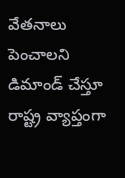వేతనాలు పెంచాలని డిమాండ్ చేస్తూ రాష్ట్ర వ్యాప్తంగా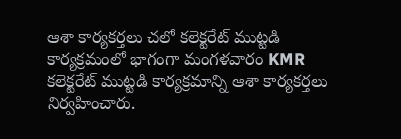ఆశా కార్యకర్తలు చలో కలెక్టరేట్ ముట్టడి కార్యక్రమంలో భాగంగా మంగళవారం KMR కలెక్టరేట్ ముట్టడి కార్యక్రమాన్ని ఆశా కార్యకర్తలు నిర్వహించారు.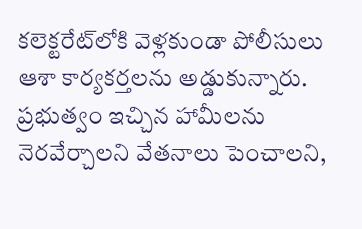కలెక్టరేట్‌లోకి వెళ్లకుండా పోలీసులు ఆశా కార్యకర్తలను అడ్డుకున్నారు. ప్రభుత్వం ఇచ్చిన హామీలను నెరవేర్చాలని వేతనాలు పెంచాలని,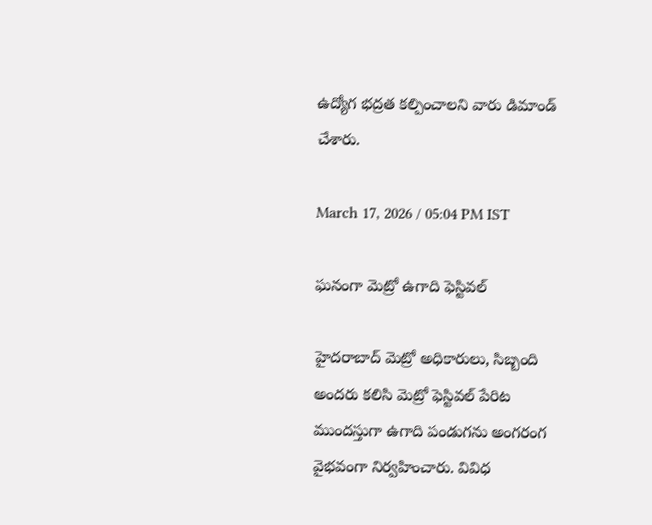ఉద్యోగ భద్రత కల్పించాలని వారు డిమాండ్ చేశారు.

March 17, 2026 / 05:04 PM IST

ఘనంగా మెట్రో ఉగాది ఫెస్టివల్

హైదరాబాద్ మెట్రో అధికారులు, సిబ్బంది అందరు కలిసి మెట్రో ఫెస్టివల్ పేరిట ముందస్తుగా ఉగాది పండుగను అంగరంగ వైభవంగా నిర్వహించారు. వివిధ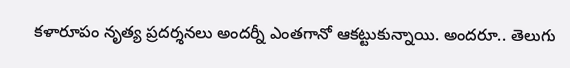కళారూపం నృత్య ప్రదర్శనలు అందర్నీ ఎంతగానో ఆకట్టుకున్నాయి. అందరూ.. తెలుగు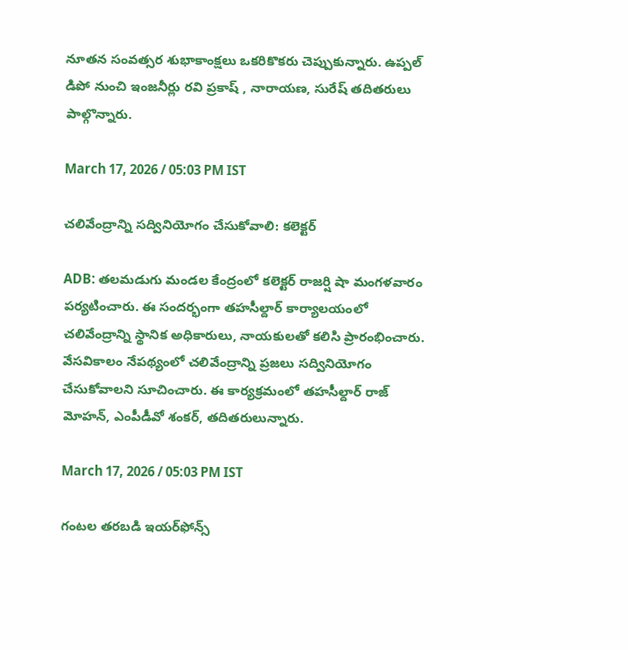నూతన సంవత్సర శుభాకాంక్షలు ఒకరికొకరు చెప్పుకున్నారు. ఉప్పల్ డిపో నుంచి ఇంజనీర్లు రవి ప్రకాష్ , నారాయణ, సురేష్ తదితరులు పాల్గొన్నారు.

March 17, 2026 / 05:03 PM IST

చలివేంద్రాన్ని సద్వినియోగం చేసుకోవాలి: కలెక్టర్

ADB: తలమడుగు మండల కేంద్రంలో కలెక్టర్ రాజర్షి షా మంగళవారం పర్యటించారు. ఈ సందర్భంగా తహసీల్దార్ కార్యాలయంలో చలివేంద్రాన్ని స్థానిక అధికారులు, నాయకులతో కలిసి ప్రారంభించారు. వేసవికాలం నేపథ్యంలో చలివేంద్రాన్ని ప్రజలు సద్వినియోగం చేసుకోవాలని సూచించారు. ఈ కార్యక్రమంలో తహసీల్దార్ రాజ్ మోహన్, ఎంపీడీవో శంకర్, తదితరులున్నారు.

March 17, 2026 / 05:03 PM IST

గంటల తరబడి ఇయర్‌ఫోన్స్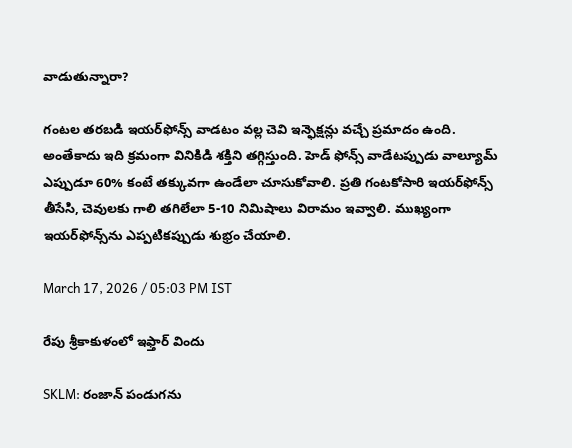వాడుతున్నారా?

గంటల తరబడి ఇయర్‌ఫోన్స్ వాడటం వల్ల చెవి ఇన్ఫెక్షన్లు వచ్చే ప్రమాదం ఉంది. అంతేకాదు ఇది క్రమంగా వినికిడి శక్తిని తగ్గిస్తుంది. హెడ్ ఫోన్స్ వాడేటప్పుడు వాల్యూమ్ ఎప్పుడూ 60% కంటే తక్కువగా ఉండేలా చూసుకోవాలి. ప్రతి గంటకోసారి ఇయర్‌ఫోన్స్ తీసేసి, చెవులకు గాలి తగిలేలా 5-10 నిమిషాలు విరామం ఇవ్వాలి. ముఖ్యంగా ఇయర్‌ఫోన్స్‌ను ఎప్పటికప్పుడు శుభ్రం చేయాలి.

March 17, 2026 / 05:03 PM IST

రేపు శ్రీకాకుళంలో ఇఫ్తార్ విందు

SKLM: రంజాన్ పండుగను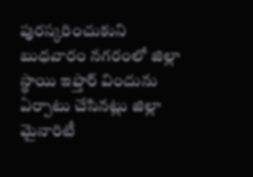పురస్కరించుకుని బుధవారం నగరంలో జిల్లా స్థాయి ఇఫ్తార్ విందును ఏర్పాటు చేసినట్లు జిల్లా మైనారిటీ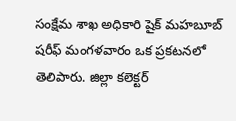సంక్షేమ శాఖ అధికారి షైక్ మహబూబ్ షరీఫ్ మంగళవారం ఒక ప్రకటనలో తెలిపారు. జిల్లా కలెక్టర్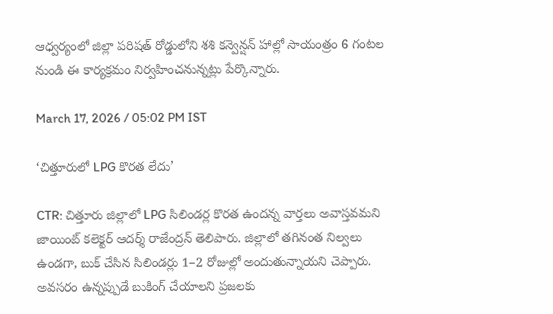ఆధ్వర్యంలో జిల్లా పరిషత్ రోడ్డులోని శశి కన్వెన్షన్ హాల్లో సాయంత్రం 6 గంటల నుండి ఈ కార్యక్రమం నిర్వహించనున్నట్లు పేర్కొన్నారు.

March 17, 2026 / 05:02 PM IST

‘చిత్తూరులో LPG కొరత లేదు’

CTR: చిత్తూరు జిల్లాలో LPG సిలిండర్ల కొరత ఉందన్న వార్తలు అవాస్తవమని జాయింట్ కలెక్టర్ ఆదర్శ్ రాజేంద్రన్ తెలిపారు. జిల్లాలో తగినంత నిల్వలు ఉండగా, బుక్ చేసిన సిలిండర్లు 1–2 రోజుల్లో అందుతున్నాయని చెప్పారు. అవసరం ఉన్నప్పుడే బుకింగ్ చేయాలని ప్రజలకు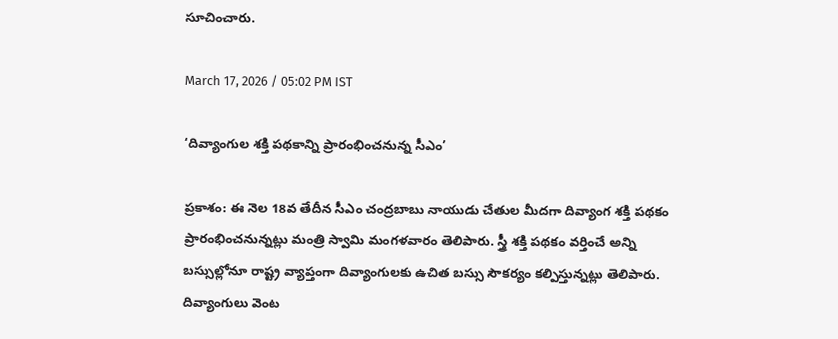సూచించారు.

March 17, 2026 / 05:02 PM IST

‘దివ్యాంగుల శక్తి పథకాన్ని ప్రారంభించనున్న సీఎం’

ప్రకాశం: ఈ నెల 18వ తేదీన సీఎం చంద్రబాబు నాయుడు చేతుల మీదగా దివ్యాంగ శక్తి పథకం ప్రారంభించనున్నట్లు మంత్రి స్వామి మంగళవారం తెలిపారు. స్త్రీ శక్తి పథకం వర్తించే అన్ని బస్సుల్లోనూ రాష్ట్ర వ్యాప్తంగా దివ్యాంగులకు ఉచిత బస్సు సౌకర్యం కల్పిస్తున్నట్లు తెలిపారు. దివ్యాంగులు వెంట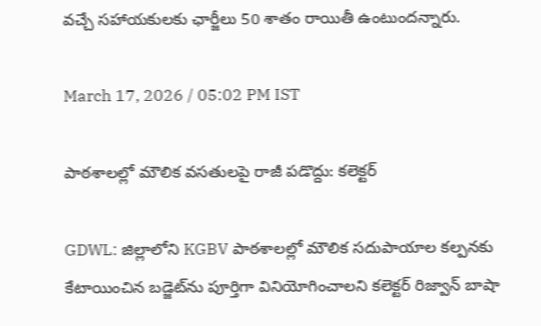వచ్చే సహాయకులకు ఛార్జీలు 50 శాతం రాయితీ ఉంటుందన్నారు.

March 17, 2026 / 05:02 PM IST

పాఠశాలల్లో మౌలిక వసతులపై రాజీ పడొద్దు: కలెక్టర్

GDWL: జిల్లాలోని KGBV పాఠశాలల్లో మౌలిక సదుపాయాల కల్పనకు కేటాయించిన బడ్జెట్‌ను పూర్తిగా వినియోగించాలని కలెక్టర్ రిజ్వాన్ బాషా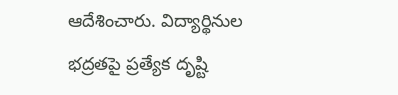ఆదేశించారు. విద్యార్థినుల భద్రతపై ప్రత్యేక దృష్టి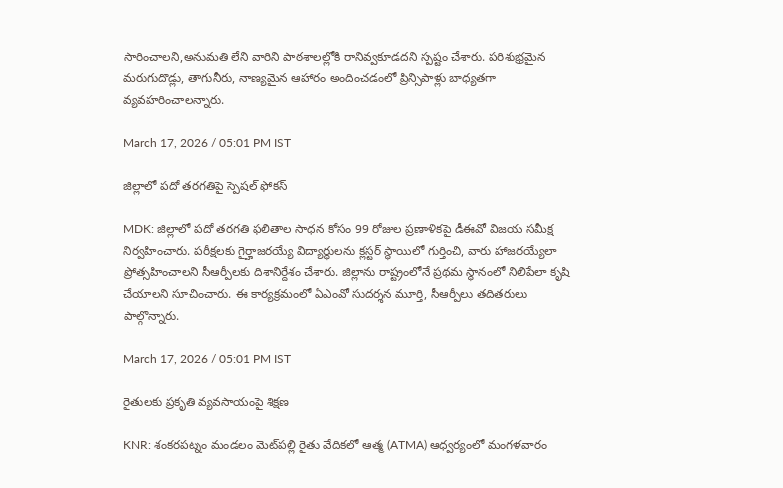సారించాలని,అనుమతి లేని వారిని పాఠశాలల్లోకి రానివ్వకూడదని స్పష్టం చేశారు. పరిశుభ్రమైన మరుగుదొడ్లు, తాగునీరు, నాణ్యమైన ఆహారం అందించడంలో ప్రిన్సిపాళ్లు బాధ్యతగా వ్యవహరించాలన్నారు.

March 17, 2026 / 05:01 PM IST

జిల్లాలో పదో తరగతిపై స్పెషల్ ఫోకస్

MDK: జిల్లాలో పదో తరగతి ఫలితాల సాధన కోసం 99 రోజుల ప్రణాళికపై డీఈవో విజయ సమీక్ష నిర్వహించారు. పరీక్షలకు గైర్హాజరయ్యే విద్యార్థులను క్లస్టర్ స్థాయిలో గుర్తించి, వారు హాజరయ్యేలా ప్రోత్సహించాలని సీఆర్పీలకు దిశానిర్దేశం చేశారు. జిల్లాను రాష్ట్రంలోనే ప్రథమ స్థానంలో నిలిపేలా కృషి చేయాలని సూచించారు. ఈ కార్యక్రమంలో ఏఎంవో సుదర్శన మూర్తి, సీఆర్పీలు తదితరులు పాల్గొన్నారు.

March 17, 2026 / 05:01 PM IST

రైతులకు ప్రకృతి వ్యవసాయంపై శిక్షణ

KNR: శంకరపట్నం మండలం మెట్‌పల్లి రైతు వేదికలో ఆత్మ (ATMA) ఆధ్వర్యంలో మంగళవారం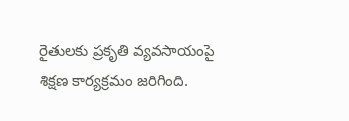రైతులకు ప్రకృతి వ్యవసాయంపై శిక్షణ కార్యక్రమం జరిగింది.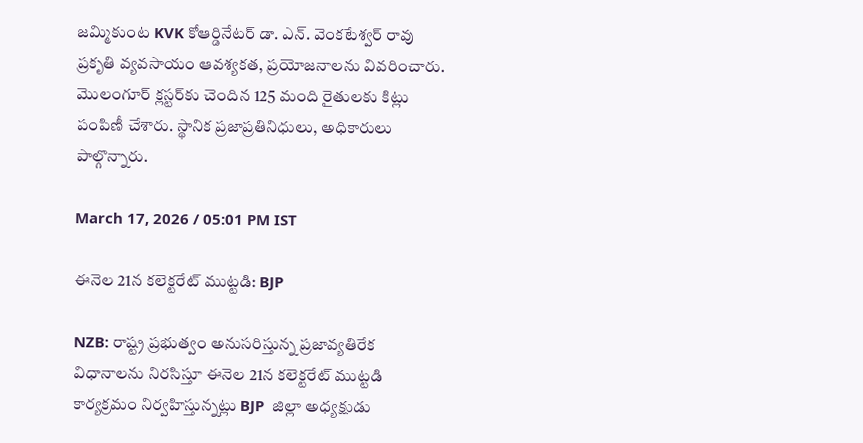జమ్మికుంట KVK కోఆర్డినేటర్ డా. ఎన్. వెంకటేశ్వర్ రావు ప్రకృతి వ్యవసాయం ఆవశ్యకత, ప్రయోజనాలను వివరించారు. మొలంగూర్ క్లస్టర్‌కు చెందిన 125 మంది రైతులకు కిట్లు పంపిణీ చేశారు. స్థానిక ప్రజాప్రతినిధులు, అధికారులు పాల్గొన్నారు.

March 17, 2026 / 05:01 PM IST

ఈనెల 21న కలెక్టరేట్ ముట్టడి: BJP

NZB: రాష్ట్ర ప్రభుత్వం అనుసరిస్తున్న ప్రజావ్యతిరేక విధానాలను నిరసిస్తూ ఈనెల 21న కలెక్టరేట్ ముట్టడి కార్యక్రమం నిర్వహిస్తున్నట్లు BJP  జిల్లా అధ్యక్షుడు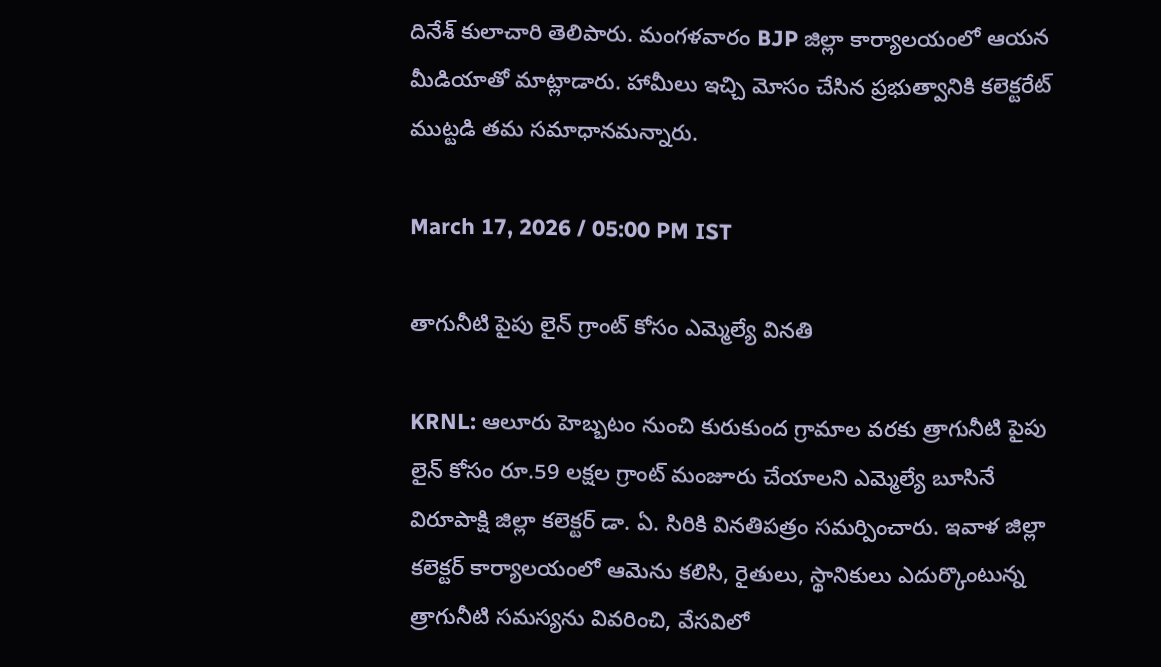దినేశ్ కులాచారి తెలిపారు. మంగళవారం BJP జిల్లా కార్యాలయంలో ఆయన మీడియాతో మాట్లాడారు. హామీలు ఇచ్చి మోసం చేసిన ప్రభుత్వానికి కలెక్టరేట్ ముట్టడి తమ సమాధానమన్నారు.

March 17, 2026 / 05:00 PM IST

తాగునీటి పైపు లైన్ గ్రాంట్ కోసం ఎమ్మెల్యే వినతి

KRNL: ఆలూరు హెబ్బటం నుంచి కురుకుంద గ్రామాల వరకు త్రాగునీటి పైపు లైన్ కోసం రూ.59 లక్షల గ్రాంట్ మంజూరు చేయాలని ఎమ్మెల్యే బూసినే విరూపాక్షి జిల్లా కలెక్టర్ డా. ఏ. సిరికి వినతిపత్రం సమర్పించారు. ఇవాళ జిల్లా కలెక్టర్ కార్యాలయంలో ఆమెను కలిసి, రైతులు, స్థానికులు ఎదుర్కొంటున్న త్రాగునీటి సమస్యను వివరించి, వేసవిలో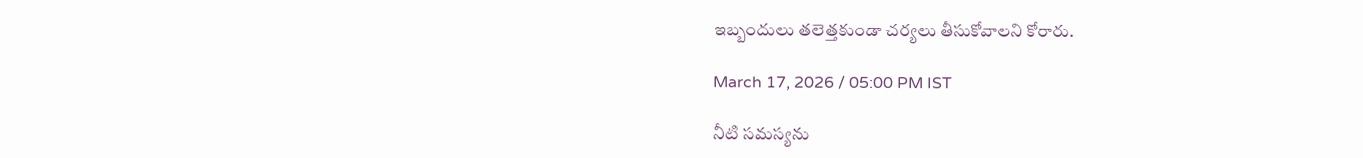ఇబ్బందులు తలెత్తకుండా చర్యలు తీసుకోవాలని కోరారు.

March 17, 2026 / 05:00 PM IST

నీటి సమస్యను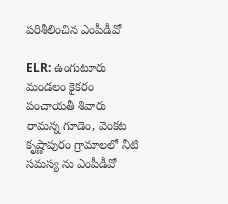పరిశీలించిన ఎంపీడీవో

ELR: ఉంగుటూరు మండలం కైకరం పంచాయతీ శివారు రామన్న గూడెం, వెంకట కృష్ణాపురం గ్రామాలలో నీటి సమస్య ను ఎంపీడీవో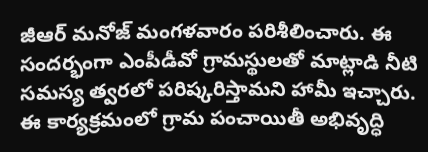జీఆర్ మనోజ్ మంగళవారం పరిశీలించారు. ఈ సందర్భంగా ఎంపీడీవో గ్రామస్థులతో మాట్లాడి నీటి సమస్య త్వరలో పరిష్కరిస్తామని హామీ ఇచ్చారు. ఈ కార్యక్రమంలో గ్రామ పంచాయితీ అభివృద్ధి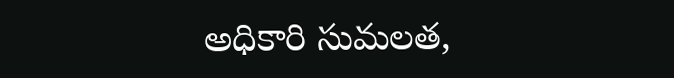అధికారి సుమలత,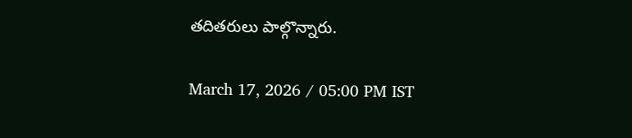తదితరులు పాల్గొన్నారు.

March 17, 2026 / 05:00 PM IST